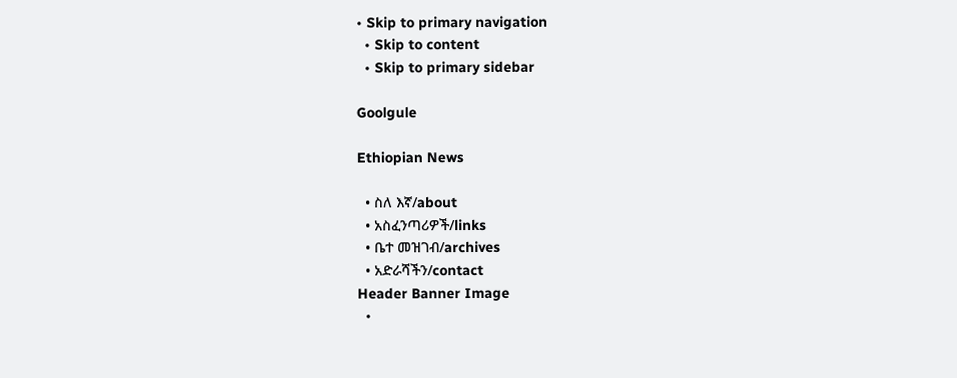• Skip to primary navigation
  • Skip to content
  • Skip to primary sidebar

Goolgule

Ethiopian News

  • ስለ እኛ/about
  • አስፈንጣሪዎች/links
  • ቤተ መዝገብ/archives
  • አድራሻችን/contact
Header Banner Image
  •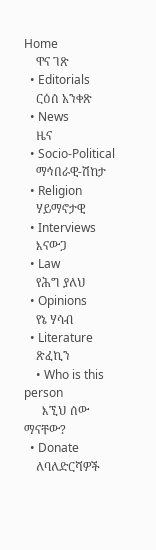Home
    ዋና ገጽ
  • Editorials
    ርዕሰ አንቀጽ
  • News
    ዜና
  • Socio-Political
    ማኅበራዊ-ሽከታ
  • Religion
    ሃይማኖታዊ
  • Interviews
    እናውጋ
  • Law
    የሕግ ያለህ
  • Opinions
    የኔ ሃሳብ
  • Literature
    ጽፈኪን
    • Who is this person
      እኚህ ሰው ማናቸው?
  • Donate
    ለባለድርሻዎች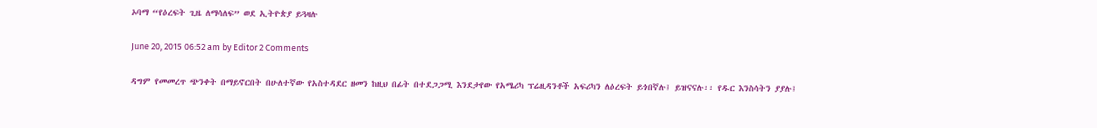ኦባማ “የዕረፍት ጊዜ ለማሳለፍ” ወደ ኢትዮጵያ ይጓዛሉ

June 20, 2015 06:52 am by Editor 2 Comments

ዳግም የመመረጥ ጭንቀት በማይኖርበት በሁለተኛው የአስተዳደር ዘመን ከዚህ በፊት በተደጋጋሚ እንደታየው የአሜሪካ ፕሬዚዳንቶች አፍሪካን ለዕረፍት ይጎበኛሉ፤ ይዝናናሉ፡፡ የዱር እንስሳትን ያያሉ፤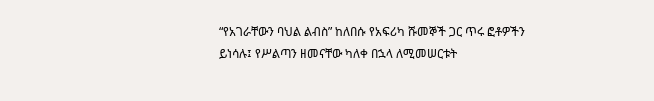“የአገራቸውን ባህል ልብስ” ከለበሱ የአፍሪካ ሹመኞች ጋር ጥሩ ፎቶዎችን ይነሳሉ፤ የሥልጣን ዘመናቸው ካለቀ በኋላ ለሚመሠርቱት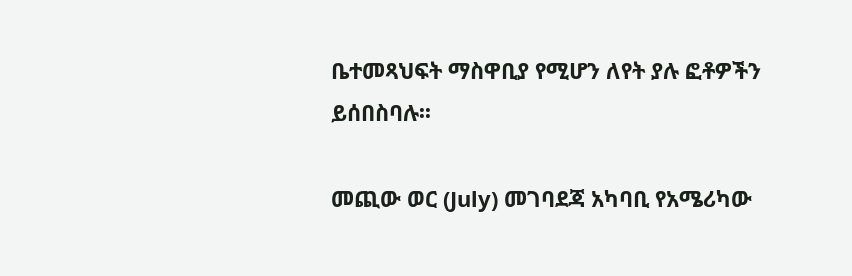ቤተመጻህፍት ማስዋቢያ የሚሆን ለየት ያሉ ፎቶዎችን ይሰበስባሉ፡፡

መጪው ወር (July) መገባደጃ አካባቢ የአሜሪካው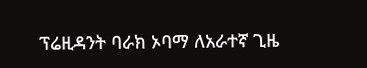ፕሬዚዳንት ባራክ ኦባማ ለአራተኛ ጊዜ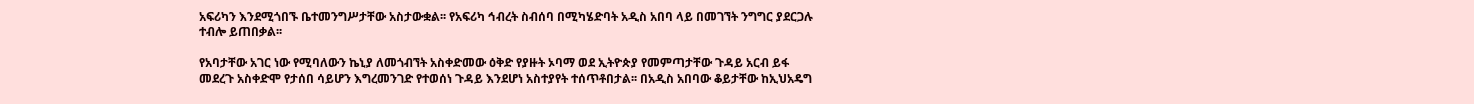አፍሪካን እንደሚጎበኙ ቤተመንግሥታቸው አስታውቋል፡፡ የአፍሪካ ኅብረት ስብሰባ በሚካሄድባት አዲስ አበባ ላይ በመገኘት ንግግር ያደርጋሉ ተብሎ ይጠበቃል፡፡

የአባታቸው አገር ነው የሚባለውን ኬኒያ ለመጎብኘት አስቀድመው ዕቅድ የያዙት ኦባማ ወደ ኢትዮጵያ የመምጣታቸው ጉዳይ አርብ ይፋ መደረጉ አስቀድሞ የታሰበ ሳይሆን እግረመንገድ የተወሰነ ጉዳይ እንደሆነ አስተያየት ተሰጥቶበታል፡፡ በአዲስ አበባው ቆይታቸው ከኢህአዴግ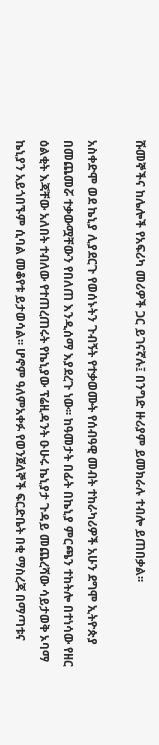ሹመኞችና ከሌሎች የአፍሪካ መሪዎች ጋር ይገናኛሉ፤ በንግድ ዙሪያም ይመክራሉ ተብሎ ይጠበቃል፡፡

አስቀድሞ ወደ ኬኒያ ሊያደርጉ የወሰኑትን ጉብኝት የተቃወሙት የሰብዓዊ መብት ተከራካሪዎች አሁን ደግሞ ኢትዮጵያ በመጨመሯ ተቃውሟቸውን የበለጠ እንዲሰማ እያደረጉ ነው፡፡ ከዓመታት በፊት በኬኒያ ምርጫን ተከትሎ በተነሳው የዘር ዕልቂት እጃቸው አለበት ተብለው የተጠረጠሩት የኬኒያው ፕሬዚዳንት ዑሁሩ ኬኒያታ ጉዳይ መጨረሻው ሳይታወቅ ኦባማ ኬኒያን አይጎበኙም ሲባል መቆየቱ ይታወሳል፡፡ ሆኖም ዓለምአቀፉ የወንጀለኞች ፍርድቤት በቂ ማስረጃ በማጣቱና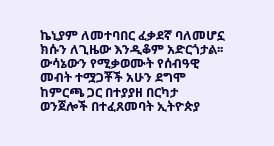ኬኒያም ለመተባበር ፈቃደኛ ባለመሆኗ ክሱን ለጊዜው እንዲቆም አድርጎታል፡፡ ውሳኔውን የሚቃወሙት የሰብዓዊ መብት ተሟጋቾች አሁን ደግሞ ከምርጫ ጋር በተያያዘ በርካታ ወንጀሎች በተፈጸመባት ኢትዮጵያ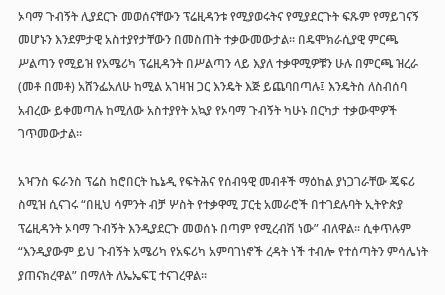ኦባማ ጉብኝት ሊያደርጉ መወሰናቸውን ፕሬዚዳንቱ የሚያወሩትና የሚያደርጉት ፍጹም የማይገናኝ መሆኑን እንደምታዊ አስተያየታቸውን በመስጠት ተቃውመውታል፡፡ በዴሞክራሲያዊ ምርጫ ሥልጣን የሚይዝ የአሜሪካ ፕሬዚዳንት በሥልጣን ላይ እያለ ተቃዋሚዎቹን ሁሉ በምርጫ ዝረራ (መቶ በመቶ) አሸንፌአለሁ ከሚል አገዛዝ ጋር እንዴት እጅ ይጨባበጣሉ፤ እንዴትስ ለስብሰባ አብረው ይቀመጣሉ ከሚለው አስተያየት አኳያ የኦባማ ጉብኝት ካሁኑ በርካታ ተቃውሞዎች ገጥመውታል፡፡

አዣንስ ፍራንስ ፕሬስ ከሮበርት ኬኔዲ የፍትሕና የሰብዓዊ መብቶች ማዕከል ያነጋገራቸው ጄፍሪ ስሚዝ ሲናገሩ “በዚህ ሳምንት ብቻ ሦስት የተቃዋሚ ፓርቲ አመራሮች በተገደሉባት ኢትዮጵያ ፕሬዚዳንት ኦባማ ጉብኝት እንዲያደርጉ መወሰኑ በጣም የሚረብሽ ነው” ብለዋል፡፡ ሲቀጥሉም “እንዲያውም ይህ ጉብኝት አሜሪካ የአፍሪካ አምባገነኖች ረዳት ነች ተብሎ የተሰጣትን ምሳሌነት ያጠናክረዋል” በማለት ለኤኤፍፒ ተናገረዋል፡፡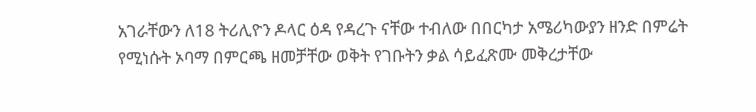አገራቸውን ለ18 ትሪሊዮን ዶላር ዕዳ የዳረጉ ናቸው ተብለው በበርካታ አሜሪካውያን ዘንድ በምሬት የሚነሱት ኦባማ በምርጫ ዘመቻቸው ወቅት የገቡትን ቃል ሳይፈጽሙ መቅረታቸው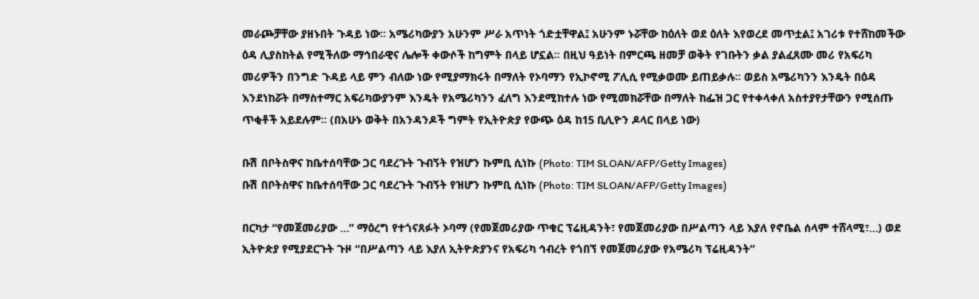መራጮቻቸው ያዘኑበት ጉዳይ ነው፡፡ አሜሪካውያን አሁንም ሥራ አጥነት ጎድቷቸዋል፤ አሁንም ኑሯቸው ከዕለት ወደ ዕለት እየወረደ መጥቷል፤ አገሪቱ የተሸከመችው ዕዳ ሊያስከትል የሚችለው ማኅበራዊና ሌሎች ቀውሶች ከግምት በላይ ሆኗል፡፡ በዚህ ዓይነት በምርጫ ዘመቻ ወቅት የገቡትን ቃል ያልፈጸሙ መሪ የአፍሪካ መሪዎችን በንግድ ጉዳይ ላይ ምን ብለው ነው የሚያማክሩት በማለት የኦባማን የኢኮኖሚ ፖሊሲ የሚቃወሙ ይጠይቃሉ፡፡ ወይስ አሜሪካንን እንዴት በዕዳ እንደነከሯት በማስተማር አፍሪካውያንም እንዴት የአሜሪካንን ፈለግ እንደሚከተሉ ነው የሚመክሯቸው በማለት ከፌዝ ጋር የተቀላቀለ አስተያየታቸውን የሚሰጡ ጥቂቶች አይደሉም፡፡ (በአሁኑ ወቅት በአንዳንዶች ግምት የኢትዮጵያ የውጭ ዕዳ ከ15 ቢሊዮን ዶላር በላይ ነው)

ቡሽ በቦትስዋና ከቤተሰባቸው ጋር ባደረጉት ጉብኝት የዝሆን ኩምቢ ሲነኩ (Photo: TIM SLOAN/AFP/Getty Images)
ቡሽ በቦትስዋና ከቤተሰባቸው ጋር ባደረጉት ጉብኝት የዝሆን ኩምቢ ሲነኩ (Photo: TIM SLOAN/AFP/Getty Images)

በርካታ “የመጀመሪያው …” ማዕረግ የተጎናጸፉት ኦባማ (የመጀመሪያው ጥቁር ፕሬዚዳንት፣ የመጀመሪያው በሥልጣን ላይ እያለ የኖቤል ሰላም ተሸላሚ፣…) ወደ ኢትዮጵያ የሚያደርጉት ጉዞ “በሥልጣን ላይ እያለ ኢትዮጵያንና የአፍሪካ ኅብረት የጎበኘ የመጀመሪያው የአሜሪካ ፕሬዚዳንት”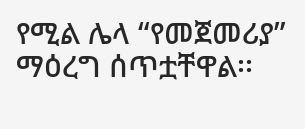የሚል ሌላ “የመጀመሪያ” ማዕረግ ሰጥቷቸዋል፡፡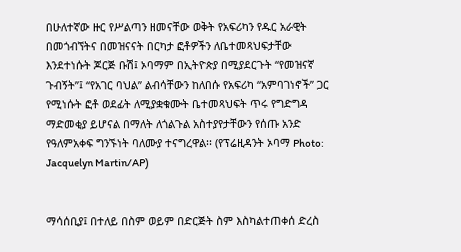በሁለተኛው ዙር የሥልጣን ዘመናቸው ወቅት የአፍሪካን የዱር አራዊት በመጎብኘትና በመዝናናት በርካታ ፎቶዎችን ለቤተመጻህፍታቸው እንደተነሱት ጆርጅ ቡሽ፤ ኦባማም በኢትዮጵያ በሚያደርጉት “የመዝናኛ ጉብኝት”፤ “የአገር ባህል” ልብሳቸውን ከለበሱ የአፍሪካ “አምባገነኖች” ጋር የሚነሱት ፎቶ ወደፊት ለሚያቋቁሙት ቤተመጻህፍት ጥሩ የግድግዳ ማድመቂያ ይሆናል በማለት ለጎልጉል አስተያየታቸውን የሰጡ አንድ የዓለምአቀፍ ግንኙነት ባለሙያ ተናግረዋል፡፡ (የፕሬዚዳንት ኦባማ Photo: Jacquelyn Martin/AP)


ማሳሰቢያ፤ በተለይ በስም ወይም በድርጅት ስም እስካልተጠቀሰ ድረስ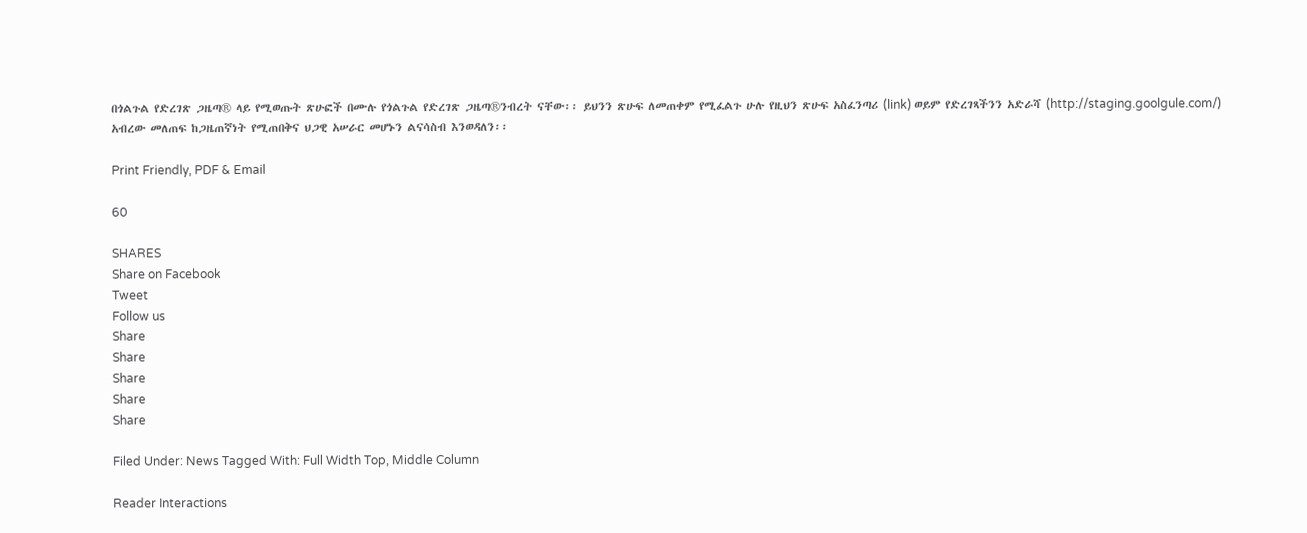በጎልጉል የድረገጽ ጋዜጣ® ላይ የሚወጡት ጽሁፎች በሙሉ የጎልጉል የድረገጽ ጋዜጣ®ንብረት ናቸው፡፡ ይህንን ጽሁፍ ለመጠቀም የሚፈልጉ ሁሉ የዚህን ጽሁፍ አስፈንጣሪ (link) ወይም የድረገጻችንን አድራሻ (http://staging.goolgule.com/) አብረው መለጠፍ ከጋዜጠኛነት የሚጠበቅና ህጋዊ አሠራር መሆኑን ልናሳስብ እንወዳለን፡፡

Print Friendly, PDF & Email

60

SHARES
Share on Facebook
Tweet
Follow us
Share
Share
Share
Share
Share

Filed Under: News Tagged With: Full Width Top, Middle Column

Reader Interactions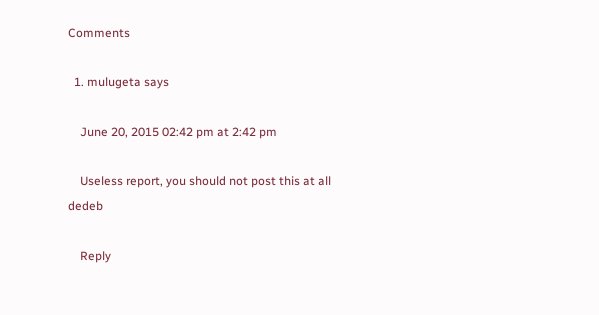Comments

  1. mulugeta says

    June 20, 2015 02:42 pm at 2:42 pm

    Useless report, you should not post this at all dedeb

    Reply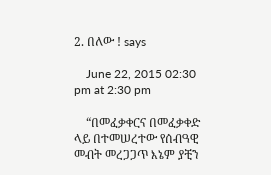2. በለው ! says

    June 22, 2015 02:30 pm at 2:30 pm

    “በመፈቃቀርና በመፈቃቀድ ላይ በተመሠረተው የሰብዓዊ መብት መረጋጋጥ እኔም ያቺን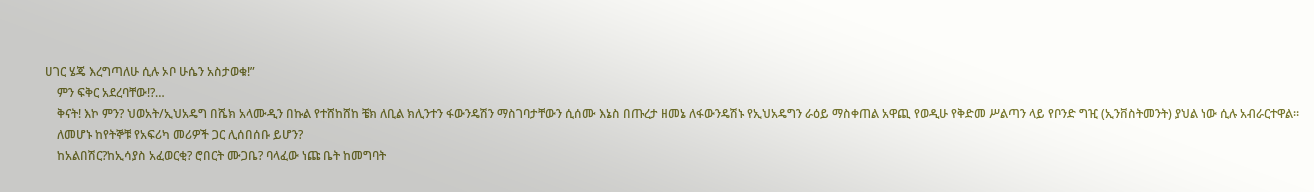ሀገር ሄጄ እረግጣለሁ ሲሉ ኦቦ ሁሴን አስታወቁ!”
    ምን ፍቅር አደረባቸው!?…
    ቅናት! እኮ ምን? ህወአት/ኢህአዴግ በሼክ አላሙዲን በኩል የተሸከሸከ ቼክ ለቢል ክሊንተን ፋውንዴሽን ማስገባታቸውን ሲሰሙ እኔስ በጡረታ ዘመኔ ለፋውንዴሽኑ የኢህአዴግን ራዕይ ማስቀጠል አዋጪ የወዲሁ የቅድመ ሥልጣን ላይ የቦንድ ግዢ (ኢንቨስትመንት) ያህል ነው ሲሉ አብራርተዋል።
    ለመሆኑ ከየትኞቹ የአፍሪካ መሪዎች ጋር ሊሰበሰቡ ይሆን?
    ከአልበሽር?ከኢሳያስ አፈወርቂ? ሮበርት ሙጋቤ? ባላፈው ነጩ ቤት ከመግባት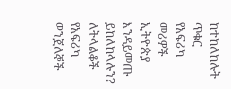ከተከለከሉት ጥቁር የአፍሪካ መሪዎች ኢትዮጵያ እንዳይመጡ ይከለከላሉን? ለትላልቆች የአፍሪካ ወንጀለኞች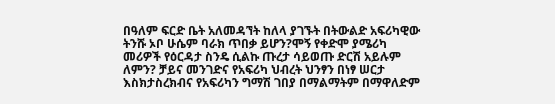በዓለም ፍርድ ቤት አለመዳኘት ከለላ ያገኙት በትውልድ አፍሪካዊው ትንሹ ኦቦ ሁሴም ባራክ ጥበቃ ይሆን?ሞኝ የቀድሞ ያሜሪካ መሪዎች የዕርዳታ ስንዴ ሲልኩ ጡረታ ሳይወጡ ድርሽ አይሉም ለምን? ቻይና መንገድና የአፍሪካ ህብረት ህንፃን በነፃ ሠርታ እስክታስረክብና የአፍሪካን ግማሽ ገበያ በማልማትም በማዋለድም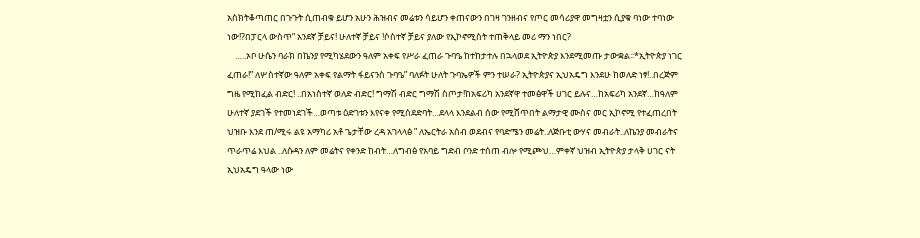አስክትቆጣጠር በጉጉት ሲጠብቁ ይሆን አሁን ሕዝብና መሬቱን ሳይሆን ቀጠናውን በገዛ ገንዘብና የጦር መሳሪያዋ መግዛቷን ሲያቁ ባነው ተባነው ነው!?በፓርላ ውስጥ” አንደኛ ቻይና! ሁለተኛ ቻይና !ሶስተኛ ቻይና ያለው የኢኮኖሚስት ተጠቅላይ መሪ ማን ነበር?
    …..ኦቦ ሁሴን ባራክ በኬንያ የሚካሄደውን ዓለም አቀፍ የሥራ ፈጠራ ጉባዔ ከተከታተሉ በኋላወደ ኢትዮጵያ እንደሚመጡ ታውቋል፡፡*ኢትዮጵያ ነገር ፈጠራ!” ለሦስተኛው ዓለም አቀፍ የልማት ፋይናንስ ጉባዔ” ባለፉት ሁለት ጉባኤዎች ምን ተሠራ? ኢትዮጵያና ኢህአዴግ እንደሁ ከወለድ ነፃ!..በረጅም ግዜ የሚከፈል ብድር! ..በአነስተኛ ወለድ ብድር! ግማሽ ብድር ግማሽ ስጦታ!ከአፍሪካ አንደኛዋ ተመፅዋች ሀገር ይሉና…ከአፍሪካ አንደኛ…ከዓለም ሁለተኛ ያደገች የተመነደገች…ወጣቱ ዕድገቱን እየናቀ የሚሰደድባት…ደላላ እንደልብ ሰው የሚሸጥበት ልማታዊ ሙስና መር ኢኮኖሚ የተፈጠረበት ህዝቡ እንደ ጠ/ሚሩ ልዩ አማካሪ አቶ ጌታቸው ረዳ አገላላፅ ” ለኤርትራ አሰብ ወደብና የባድሜን መሬት..ለጅቡቲ ውሃና መብራት..ለኬንያ መብራትና ጥራጥሬ እህል ..ለሱዳን ለም መሬትና የቀንድ ከብት…ለግብፅ የአባይ ግድብ ቦንድ ተሰጠ ብሎ የሚጮህ…ምቀኛ ህዝብ ኢትዮጵያ ታላቅ ሀገር ናት ኢህአዴግ ዓላው ነው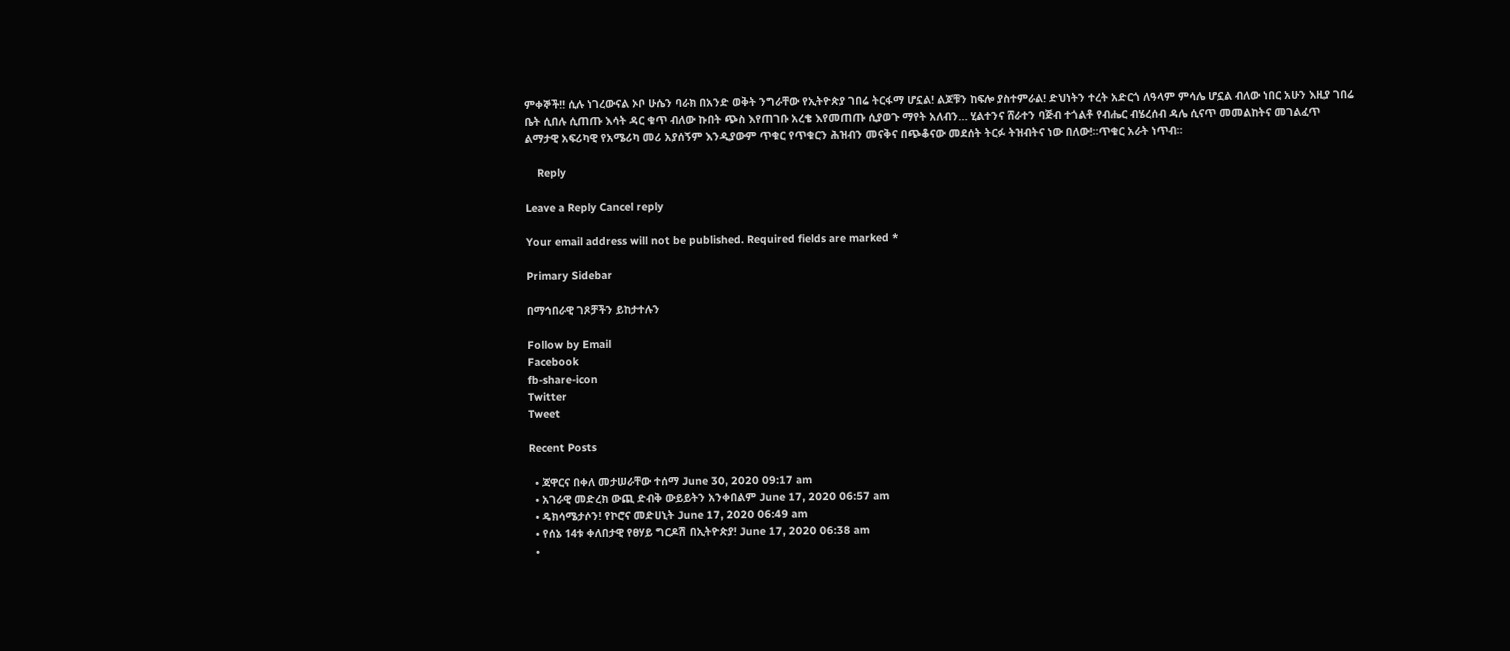ምቀኞች!! ሲሉ ነገረውናል ኦቦ ሁሴን ባራክ በአንድ ወቅት ንግራቸው የኢትዮጵያ ገበሬ ትርፋማ ሆኗል! ልጆቹን ከፍሎ ያስተምራል! ድህነትን ተረት አድርጎ ለዓላም ምሳሌ ሆኗል ብለው ነበር አሁን እዚያ ገበሬ ቤት ሲበሉ ሲጠጡ እሳት ዳር ቁጥ ብለው ኩበት ጭስ እየጠገቡ አረቄ እየመጠጡ ሲያወጉ ማየት አለብን… ሂልተንና ሸራተን ባጅብ ተጎልቶ የብሔር ብሄረሰብ ዳሌ ሲናጥ መመልከትና መገልፈጥ ልማታዊ አፍሪካዊ የአሜሪካ መሪ አያሰኝም እንዲያውም ጥቁር የጥቁርን ሕዝብን መናቅና በጭቆናው መደሰት ትርፉ ትዝብትና ነው በለው!።ጥቁር አራት ነጥብ።

    Reply

Leave a Reply Cancel reply

Your email address will not be published. Required fields are marked *

Primary Sidebar

በማኅበራዊ ገጾቻችን ይከታተሉን

Follow by Email
Facebook
fb-share-icon
Twitter
Tweet

Recent Posts

  • ጃዋርና በቀለ መታሠራቸው ተሰማ June 30, 2020 09:17 am
  • አገራዊ መድረክ ውጪ ድብቅ ውይይትን አንቀበልም June 17, 2020 06:57 am
  • ዴክሳሜታሶን! የኮሮና መድሀኒት June 17, 2020 06:49 am
  • የሰኔ 14ቱ ቀለበታዊ የፀሃይ ግርዶሽ በኢትዮጵያ! June 17, 2020 06:38 am
  •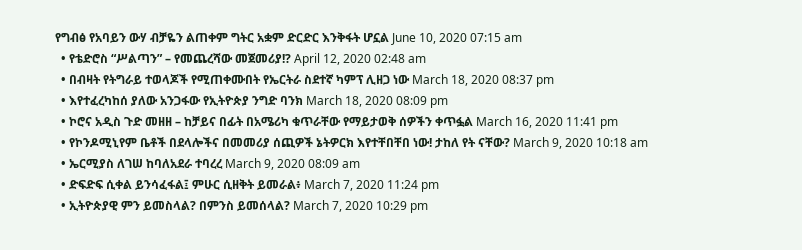የግብፅ የአባይን ውሃ ብቻዬን ልጠቀም ግትር አቋም ድርድር እንቅፋት ሆኗል June 10, 2020 07:15 am
  • የቴድሮስ “ሥልጣን” – የመጨረሻው መጀመሪያ!? April 12, 2020 02:48 am
  • በብዛት የትግራይ ተወላጆች የሚጠቀሙበት የኤርትራ ስደተኛ ካምፕ ሊዘጋ ነው March 18, 2020 08:37 pm
  • እየተፈረካከሰ ያለው አንጋፋው የኢትዮጵያ ንግድ ባንክ March 18, 2020 08:09 pm
  • ኮሮና አዲስ ጉድ መዘዘ – ከቻይና በፊት በአሜሪካ ቁጥራቸው የማይታወቅ ሰዎችን ቀጥፏል March 16, 2020 11:41 pm
  • የኮንዶሚኒየም ቤቶች በደላሎችና በመመሪያ ሰጪዎች ኔትዎርክ እየተቸበቸበ ነው! ታከለ የት ናቸው? March 9, 2020 10:18 am
  • ኤርሚያስ ለገሠ ከባለአደራ ተባረረ March 9, 2020 08:09 am
  • ድፍድፍ ሲቀል ይንሳፈፋል፤ ምሁር ሲዘቅት ይመራል፥ March 7, 2020 11:24 pm
  • ኢትዮጵያዊ ምን ይመስላል? በምንስ ይመሰላል? March 7, 2020 10:29 pm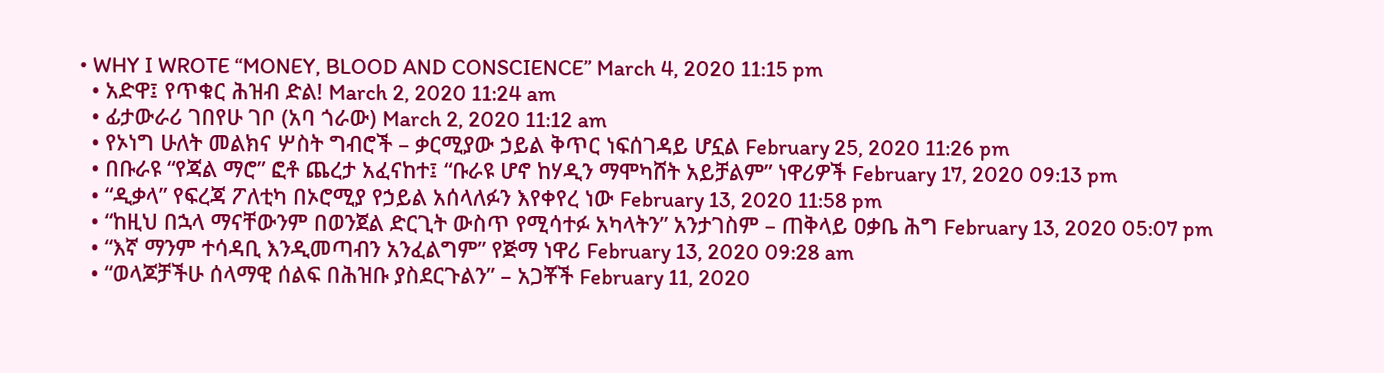• WHY I WROTE “MONEY, BLOOD AND CONSCIENCE” March 4, 2020 11:15 pm
  • አድዋ፤ የጥቁር ሕዝብ ድል! March 2, 2020 11:24 am
  • ፊታውራሪ ገበየሁ ገቦ (አባ ጎራው) March 2, 2020 11:12 am
  • የኦነግ ሁለት መልክና ሦስት ግብሮች – ቃርሚያው ኃይል ቅጥር ነፍሰገዳይ ሆኗል February 25, 2020 11:26 pm
  • በቡራዩ “የጃል ማሮ” ፎቶ ጨረታ አፈናከተ፤ “ቡራዩ ሆኖ ከሃዲን ማሞካሸት አይቻልም” ነዋሪዎች February 17, 2020 09:13 pm
  • “ዲቃላ” የፍረጃ ፖለቲካ በኦሮሚያ የኃይል አሰላለፉን እየቀየረ ነው February 13, 2020 11:58 pm
  • “ከዚህ በኋላ ማናቸውንም በወንጀል ድርጊት ውስጥ የሚሳተፉ አካላትን” አንታገስም – ጠቅላይ ዐቃቤ ሕግ February 13, 2020 05:07 pm
  • “እኛ ማንም ተሳዳቢ እንዲመጣብን አንፈልግም” የጅማ ነዋሪ February 13, 2020 09:28 am
  • “ወላጆቻችሁ ሰላማዊ ሰልፍ በሕዝቡ ያስደርጉልን” – አጋቾች February 11, 2020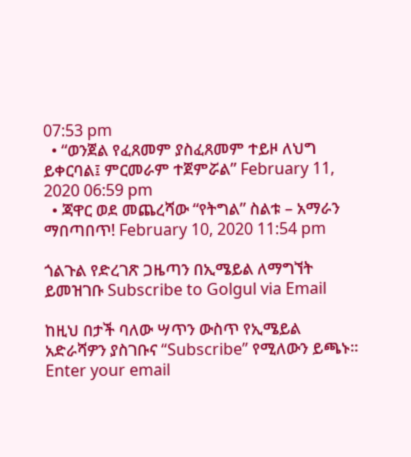07:53 pm
  • “ወንጀል የፈጸመም ያስፈጸመም ተይዞ ለህግ ይቀርባል፤ ምርመራም ተጀምሯል” February 11, 2020 06:59 pm
  • ጃዋር ወደ መጨረሻው “የትግል” ስልቱ – አማራን ማበጣበጥ! February 10, 2020 11:54 pm

ጎልጉል የድረገጽ ጋዜጣን በኢሜይል ለማግኘት ይመዝገቡ Subscribe to Golgul via Email

ከዚህ በታች ባለው ሣጥን ውስጥ የኢሜይል አድራሻዎን ያስገቡና “Subscribe” የሚለውን ይጫኑ፡፡
Enter your email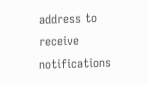address to receive notifications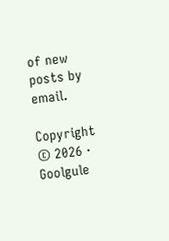of new posts by email.

Copyright © 2026 · Goolgule